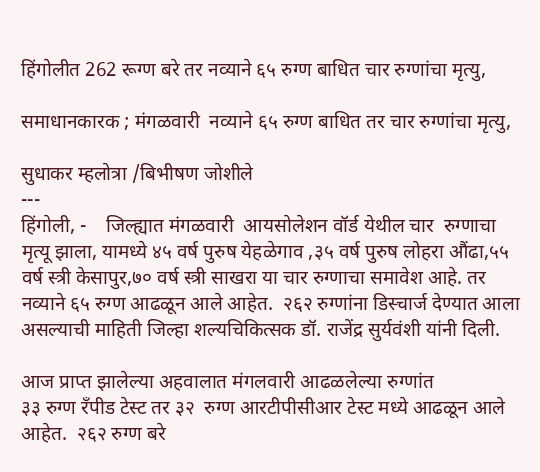हिंगोलीत 262 रूग्ण बरे तर नव्याने ६५ रुग्ण बाधित चार रुग्णांचा मृत्यु,

समाधानकारक ; मंगळवारी  नव्याने ६५ रुग्ण बाधित तर चार रुग्णांचा मृत्यु,

सुधाकर म्हलोत्रा /बिभीषण जोशीले
---
हिंगोली, -    जिल्ह्यात मंगळवारी  आयसोलेशन वॉर्ड येथील चार  रुग्णाचा मृत्यू झाला, यामध्ये ४५ वर्ष पुरुष येहळेगाव ,३५ वर्ष पुरुष लोहरा औंढा,५५ वर्ष स्त्री केसापुर,७० वर्ष स्त्री साखरा या चार रुग्णाचा समावेश आहे. तर नव्याने ६५ रुग्ण आढळून आले आहेत.  २६२ रुग्णांना डिस्चार्ज देण्यात आला  असल्याची माहिती जिल्हा शल्यचिकित्सक डॉ. राजेंद्र सुर्यवंशी यांनी दिली.

आज प्राप्त झालेल्या अहवालात मंगलवारी आढळलेल्या रुग्णांत
३३ रुग्ण रँपीड टेस्ट तर ३२  रुग्ण आरटीपीसीआर टेस्ट मध्ये आढळून आले आहेत.  २६२ रुग्ण बरे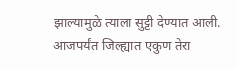झाल्यामुळे त्याला सुट्टी देण्यात आली.
आजपर्यंत जिल्ह्यात एकुण तेरा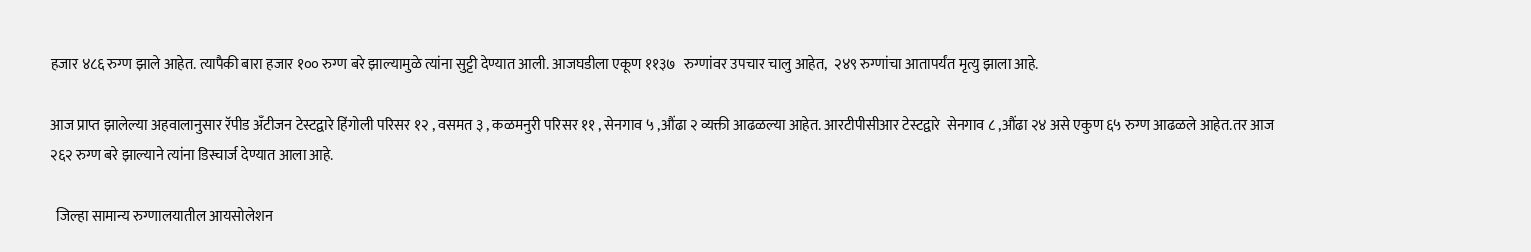हजार ४८६ रुग्ण झाले आहेत. त्यापैकी बारा हजार १०० रुग्ण बरे झाल्यामुळे त्यांना सुट्टी देण्यात आली. आजघडीला एकूण ११३७   रुग्णांवर उपचार चालु आहेत,  २४९ रुग्णांचा आतापर्यंत मृत्यु झाला आहे.

आज प्राप्त झालेल्या अहवालानुसार रॅपीड अँटीजन टेस्टद्वारे हिंगोली परिसर १२ , वसमत ३ , कळमनुरी परिसर ११ , सेनगाव ५ ,औंढा २ व्यक्ती आढळल्या आहेत. आरटीपीसीआर टेस्टद्वारे  सेनगाव ८ ,औंढा २४ असे एकुण ६५ रुग्ण आढळले आहेत.तर आज २६२ रुग्ण बरे झाल्याने त्यांना डिस्चार्ज देण्यात आला आहे.

  जिल्हा सामान्य रुग्णालयातील आयसोलेशन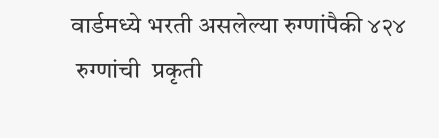वार्डमध्ये भरती असलेल्या रुग्णांपैकी ४२४
 रुग्णांची  प्रकृती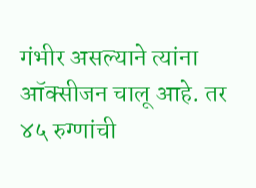गंभीर असल्याने त्यांना ऑक्सीजन चालू आहे. तर ४५ रुग्णांची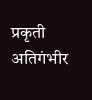प्रकृती अतिगंभीर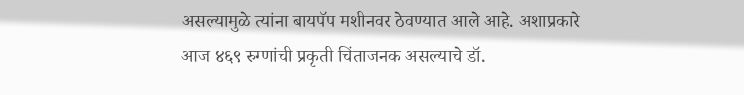असल्यामुळे त्यांना बायपॅप मशीनवर ठेवण्यात आले आहे. अशाप्रकारे आज ४६९ रुग्णांची प्रकृती चिंताजनक असल्याचे डॉ.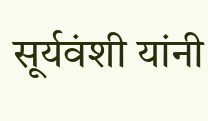सूर्यवंशी यांनी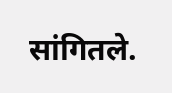सांगितले.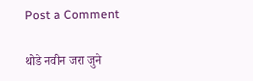Post a Comment

थोडे नवीन जरा जुने